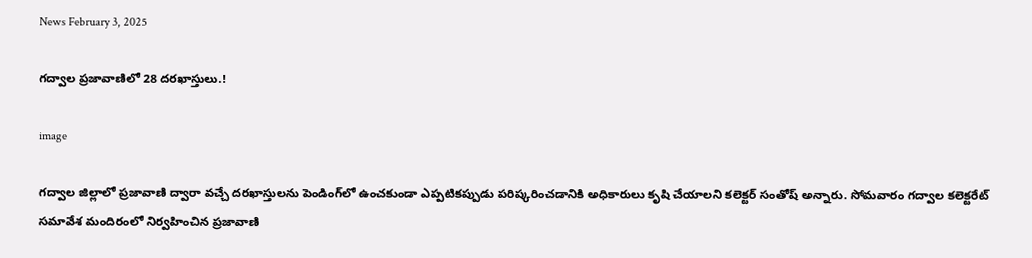News February 3, 2025

గద్వాల ప్రజావాణిలో 28 దరఖాస్తులు.!

image

గద్వాల జిల్లాలో ప్రజావాణి ద్వారా వచ్చే దరఖాస్తులను పెండింగ్‌లో ఉంచకుండా ఎప్పటికప్పుడు పరిష్కరించడానికి అధికారులు కృషి చేయాలని కలెక్టర్ సంతోష్ అన్నారు. సోమవారం గద్వాల కలెక్టరేట్ సమావేశ మందిరంలో నిర్వహించిన ప్రజావాణి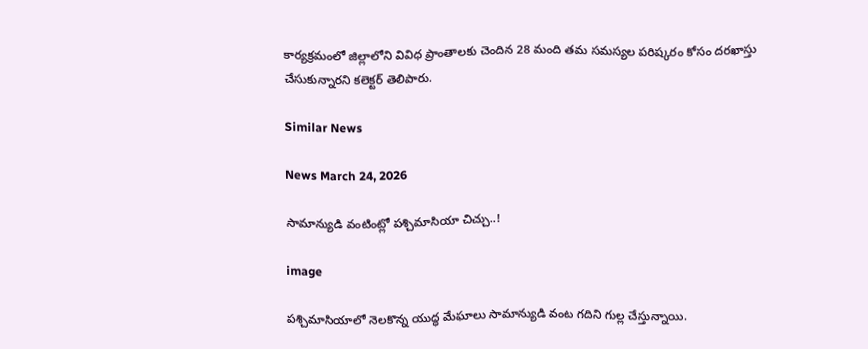కార్యక్రమంలో జిల్లాలోని వివిధ ప్రాంతాలకు చెందిన 28 మంది తమ సమస్యల పరిష్కరం కోసం దరఖాస్తు చేసుకున్నారని కలెక్టర్ తెలిపారు.

Similar News

News March 24, 2026

సామాన్యుడి వంటింట్లో పశ్చిమాసియా చిచ్చు..!

image

పశ్చిమాసియాలో నెలకొన్న యుద్ధ మేఘాలు సామాన్యుడి వంట గదిని గుల్ల చేస్తున్నాయి.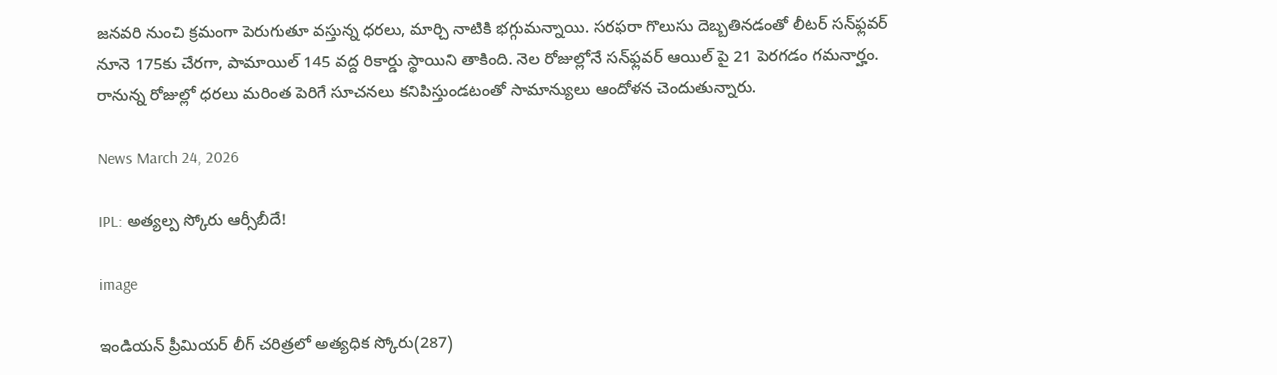జనవరి నుంచి క్రమంగా పెరుగుతూ వస్తున్న ధరలు, మార్చి నాటికి భగ్గుమన్నాయి. సరఫరా గొలుసు దెబ్బతినడంతో లీటర్ సన్‌ఫ్లవర్ నూనె 175కు చేరగా, పామాయిల్ 145 వద్ద రికార్డు స్థాయిని తాకింది. నెల రోజుల్లోనే సన్‌ఫ్లవర్ ఆయిల్ పై 21 పెరగడం గమనార్హం. రానున్న రోజుల్లో ధరలు మరింత పెరిగే సూచనలు కనిపిస్తుండటంతో సామాన్యులు ఆందోళన చెందుతున్నారు.

News March 24, 2026

IPL: అత్యల్ప స్కోరు ఆర్సీబీదే!

image

ఇండియన్ ప్రీమియర్ లీగ్ చరిత్రలో అత్యధిక స్కోరు(287)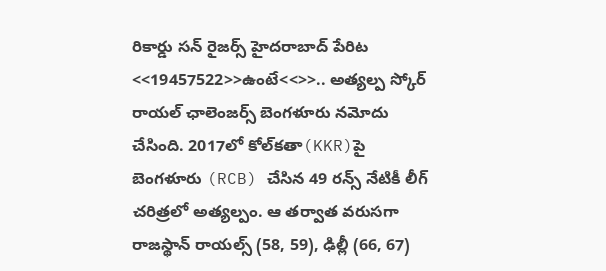రికార్డు సన్ రైజర్స్ హైదరాబాద్ పేరిట <<19457522>>ఉంటే<<>>.. అత్యల్ప స్కోర్ రాయల్ ఛాలెంజర్స్ బెంగళూరు నమోదు చేసింది. 2017లో కోల్‌కతా(KKR)పై బెంగళూరు (RCB) చేసిన 49 రన్స్ నేటికీ లీగ్ చరిత్రలో అత్యల్పం. ఆ తర్వాత వరుసగా రాజస్థాన్ రాయల్స్ (58, 59), ఢిల్లీ (66, 67)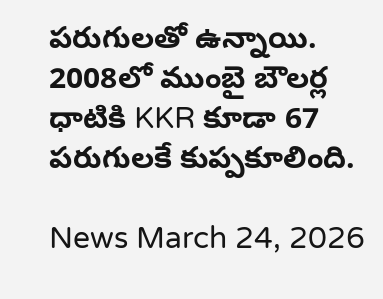పరుగులతో ఉన్నాయి. 2008లో ముంబై బౌలర్ల ధాటికి KKR కూడా 67 పరుగులకే కుప్పకూలింది.

News March 24, 2026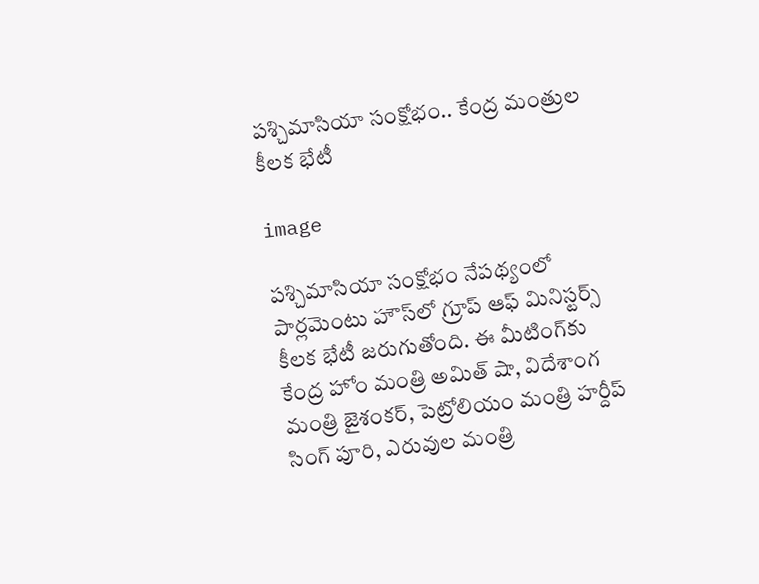పశ్చిమాసియా సంక్షోభం.. కేంద్ర మంత్రుల కీలక భేటీ

image

పశ్చిమాసియా సంక్షోభం నేపథ్యంలో పార్లమెంటు హౌస్‌లో గ్రూప్ ఆఫ్ మినిస్టర్స్ కీలక భేటీ జరుగుతోంది. ఈ మీటింగ్‌కు కేంద్ర హోం మంత్రి అమిత్ షా, విదేశాంగ మంత్రి జైశంకర్, పెట్రోలియం మంత్రి హర్దీప్ సింగ్ పూరి, ఎరువుల మంత్రి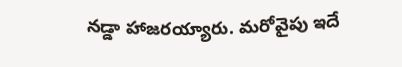నడ్డా హాజరయ్యారు. మరోవైపు ఇదే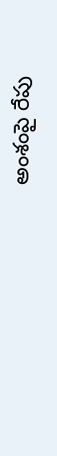అంశంపై రేపు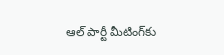ఆల్ పార్టీ మీటింగ్‌కు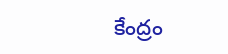కేంద్రం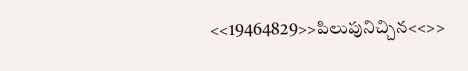<<19464829>>పిలుపునిచ్చిన<<>>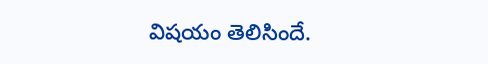విషయం తెలిసిందే.